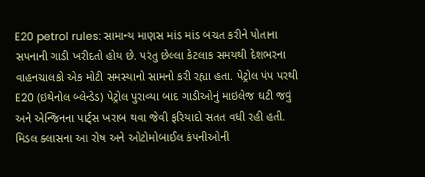E20 petrol rules: સામાન્ય માણસ માંડ માંડ બચત કરીને પોતાના સપનાની ગાડી ખરીદતો હોય છે. પરંતુ છેલ્લા કેટલાક સમયથી દેશભરના વાહનચાલકો એક મોટી સમસ્યાનો સામનો કરી રહ્યા હતા. પેટ્રોલ પંપ પરથી E20 (ઇથેનોલ બ્લેન્ડેડ) પેટ્રોલ પુરાવ્યા બાદ ગાડીઓનું માઇલેજ ઘટી જવું અને એન્જિનના પાર્ટ્સ ખરાબ થવા જેવી ફરિયાદો સતત વધી રહી હતી. મિડલ ક્લાસના આ રોષ અને ઓટોમોબાઈલ કંપનીઓની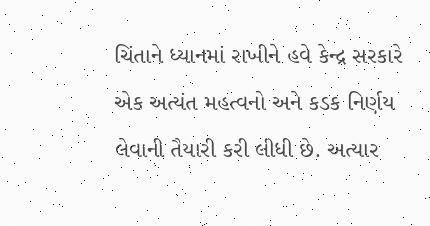ચિંતાને ધ્યાનમાં રાખીને હવે કેન્દ્ર સરકારે એક અત્યંત મહત્વનો અને કડક નિર્ણય લેવાની તૈયારી કરી લીધી છે. અત્યાર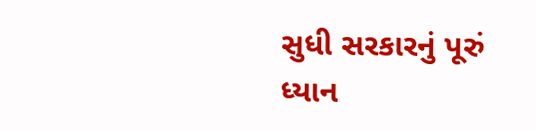સુધી સરકારનું પૂરું ધ્યાન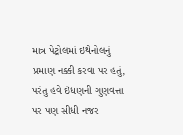માત્ર પેટ્રોલમાં ઇથેનોલનું પ્રમાણ નક્કી કરવા પર હતું, પરંતુ હવે ઇંધણની ગુણવત્તા પર પણ સીધી નજર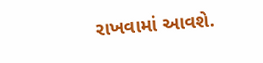રાખવામાં આવશે.